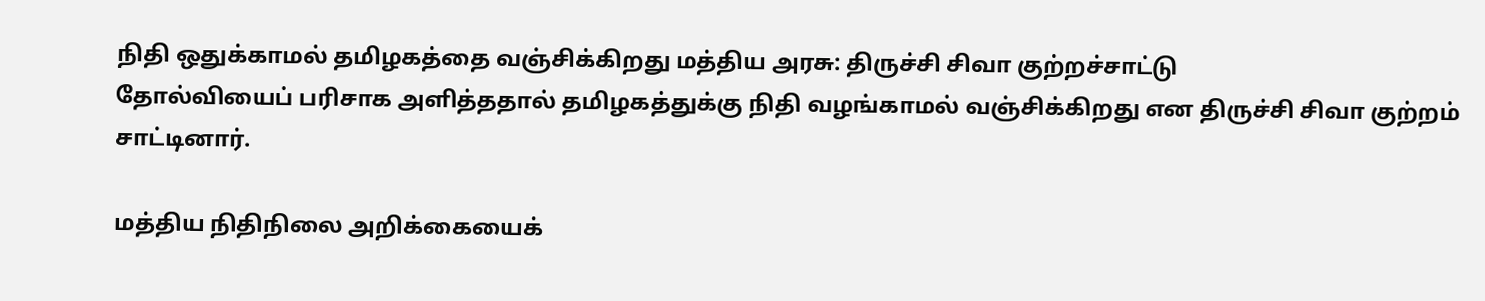நிதி ஒதுக்காமல் தமிழகத்தை வஞ்சிக்கிறது மத்திய அரசு: திருச்சி சிவா குற்றச்சாட்டு
தோல்வியைப் பரிசாக அளித்ததால் தமிழகத்துக்கு நிதி வழங்காமல் வஞ்சிக்கிறது என திருச்சி சிவா குற்றம் சாட்டினார்.

மத்திய நிதிநிலை அறிக்கையைக்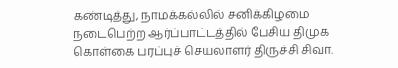கண்டித்து, நாமக்கல்லில் சனிக்கிழமை நடைபெற்ற ஆர்ப்பாட்டத்தில் பேசிய திமுக கொள்கை பரப்புச் செயலாளர் திருச்சி சிவா.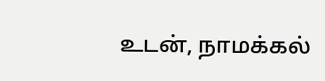உடன், நாமக்கல்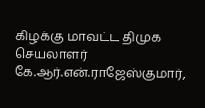கிழக்கு மாவட்ட திமுக செயலாளர் கே.ஆர்.என்.ராஜேஸ்குமார்,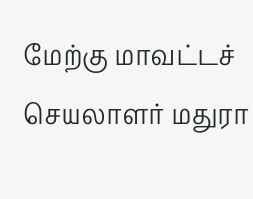மேற்கு மாவட்டச் செயலாளர் மதுரா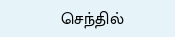செந்தில்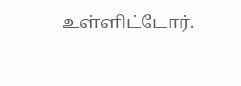உள்ளிட்டோர்.